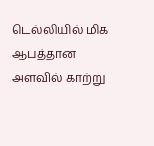டெல்லியில் மிக ஆபத்தான அளவில் காற்று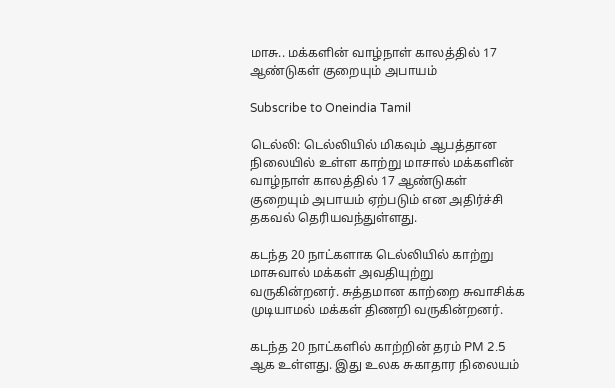மாசு.. மக்களின் வாழ்நாள் காலத்தில் 17 ஆண்டுகள் குறையும் அபாயம்

Subscribe to Oneindia Tamil

டெல்லி: டெல்லியில் மிகவும் ஆபத்தான நிலையில் உள்ள காற்று மாசால் மக்களின் வாழ்நாள் காலத்தில் 17 ஆண்டுகள் குறையும் அபாயம் ஏற்படும் என அதிர்ச்சி தகவல் தெரியவந்துள்ளது.

கடந்த 20 நாட்களாக டெல்லியில் காற்று மாசுவால் மக்கள் அவதியுற்று வருகின்றனர். சுத்தமான காற்றை சுவாசிக்க முடியாமல் மக்கள் திணறி வருகின்றனர்.

கடந்த 20 நாட்களில் காற்றின் தரம் PM 2.5 ஆக உள்ளது. இது உலக சுகாதார நிலையம்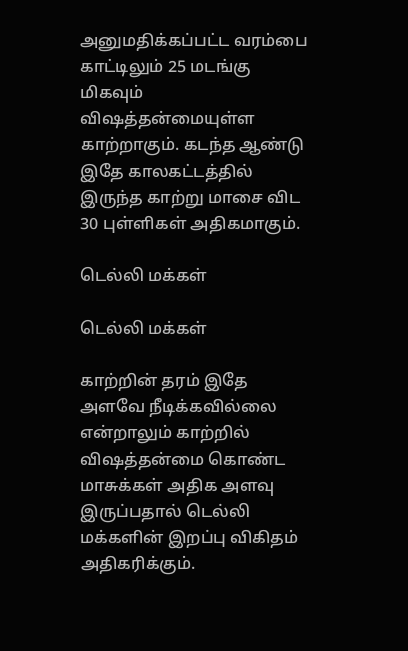அனுமதிக்கப்பட்ட வரம்பை காட்டிலும் 25 மடங்கு மிகவும் விஷத்தன்மையுள்ள காற்றாகும். கடந்த ஆண்டு இதே காலகட்டத்தில் இருந்த காற்று மாசை விட 30 புள்ளிகள் அதிகமாகும்.

டெல்லி மக்கள்

டெல்லி மக்கள்

காற்றின் தரம் இதே அளவே நீடிக்கவில்லை என்றாலும் காற்றில் விஷத்தன்மை கொண்ட மாசுக்கள் அதிக அளவு இருப்பதால் டெல்லி மக்களின் இறப்பு விகிதம் அதிகரிக்கும்.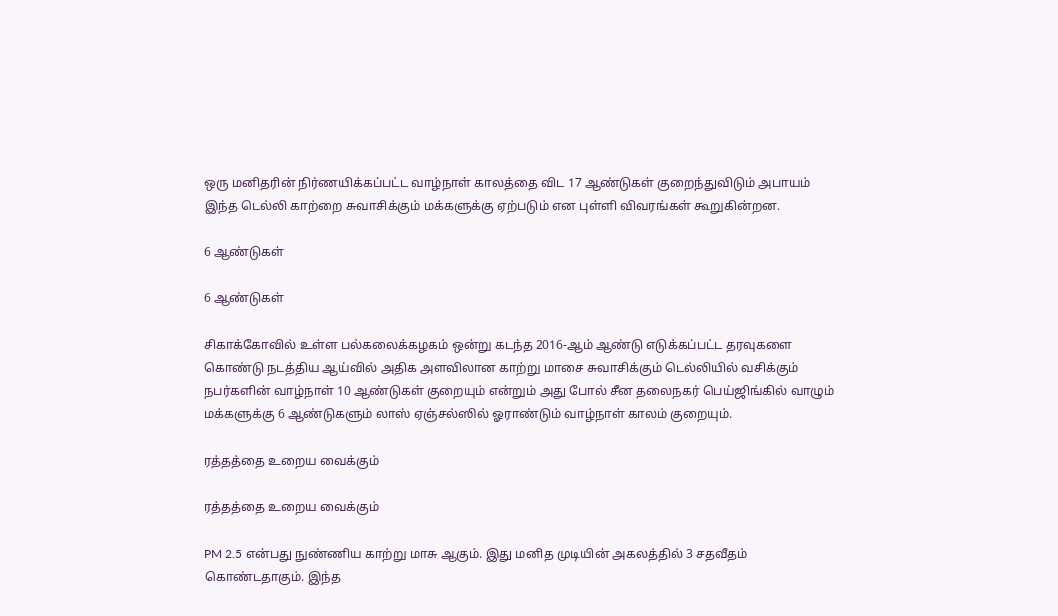ஒரு மனிதரின் நிர்ணயிக்கப்பட்ட வாழ்நாள் காலத்தை விட 17 ஆண்டுகள் குறைந்துவிடும் அபாயம் இந்த டெல்லி காற்றை சுவாசிக்கும் மக்களுக்கு ஏற்படும் என புள்ளி விவரங்கள் கூறுகின்றன.

6 ஆண்டுகள்

6 ஆண்டுகள்

சிகாக்கோவில் உள்ள பல்கலைக்கழகம் ஒன்று கடந்த 2016-ஆம் ஆண்டு எடுக்கப்பட்ட தரவுகளை கொண்டு நடத்திய ஆய்வில் அதிக அளவிலான காற்று மாசை சுவாசிக்கும் டெல்லியில் வசிக்கும் நபர்களின் வாழ்நாள் 10 ஆண்டுகள் குறையும் என்றும் அது போல் சீன தலைநகர் பெய்ஜிங்கில் வாழும் மக்களுக்கு 6 ஆண்டுகளும் லாஸ் ஏஞ்சல்ஸில் ஓராண்டும் வாழ்நாள் காலம் குறையும்.

ரத்தத்தை உறைய வைக்கும்

ரத்தத்தை உறைய வைக்கும்

PM 2.5 என்பது நுண்ணிய காற்று மாசு ஆகும். இது மனித முடியின் அகலத்தில் 3 சதவீதம் கொண்டதாகும். இந்த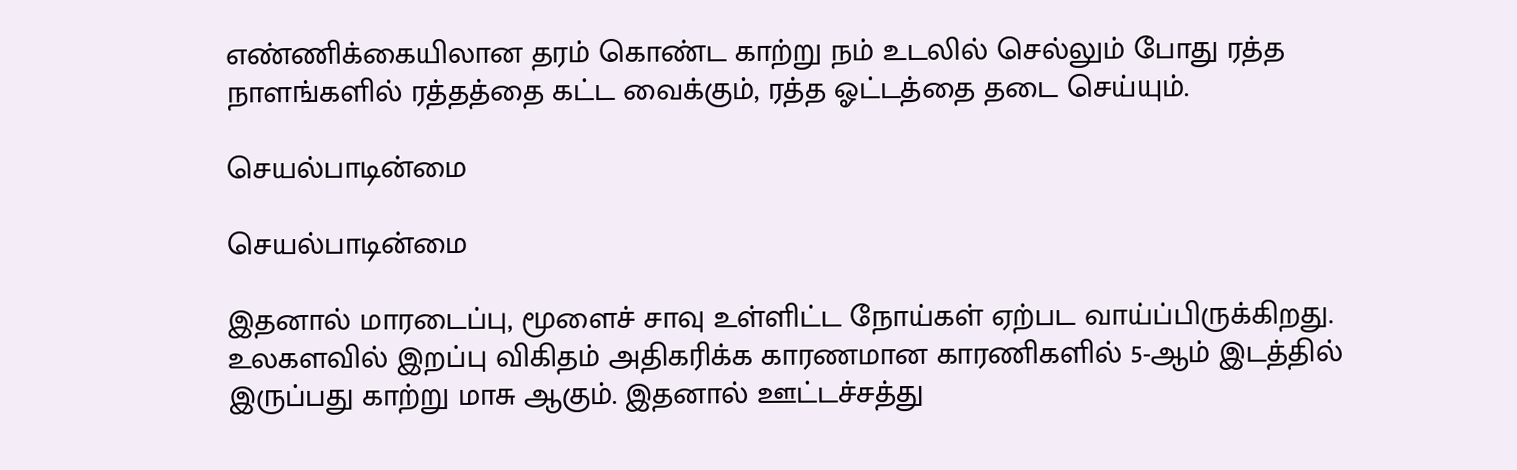எண்ணிக்கையிலான தரம் கொண்ட காற்று நம் உடலில் செல்லும் போது ரத்த நாளங்களில் ரத்தத்தை கட்ட வைக்கும், ரத்த ஓட்டத்தை தடை செய்யும்.

செயல்பாடின்மை

செயல்பாடின்மை

இதனால் மாரடைப்பு, மூளைச் சாவு உள்ளிட்ட நோய்கள் ஏற்பட வாய்ப்பிருக்கிறது. உலகளவில் இறப்பு விகிதம் அதிகரிக்க காரணமான காரணிகளில் 5-ஆம் இடத்தில் இருப்பது காற்று மாசு ஆகும். இதனால் ஊட்டச்சத்து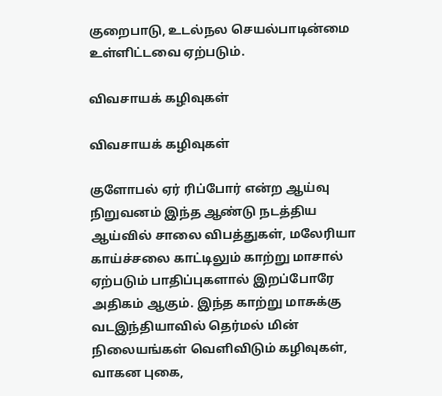குறைபாடு, உடல்நல செயல்பாடின்மை உள்ளிட்டவை ஏற்படும்.

விவசாயக் கழிவுகள்

விவசாயக் கழிவுகள்

குளோபல் ஏர் ரிப்போர் என்ற ஆய்வு நிறுவனம் இந்த ஆண்டு நடத்திய ஆய்வில் சாலை விபத்துகள், மலேரியா காய்ச்சலை காட்டிலும் காற்று மாசால் ஏற்படும் பாதிப்புகளால் இறப்போரே அதிகம் ஆகும். இந்த காற்று மாசுக்கு வடஇந்தியாவில் தெர்மல் மின் நிலையங்கள் வெளிவிடும் கழிவுகள், வாகன புகை,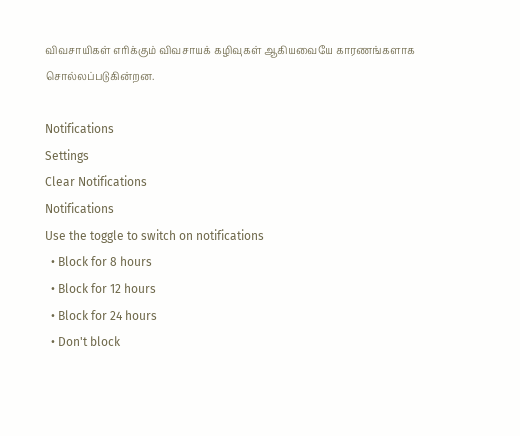விவசாயிகள் எரிக்கும் விவசாயக் கழிவுகள் ஆகியவையே காரணங்களாக சொல்லப்படுகின்றன.

Notifications
Settings
Clear Notifications
Notifications
Use the toggle to switch on notifications
  • Block for 8 hours
  • Block for 12 hours
  • Block for 24 hours
  • Don't block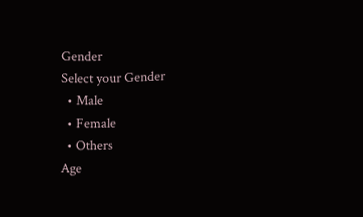Gender
Select your Gender
  • Male
  • Female
  • Others
Age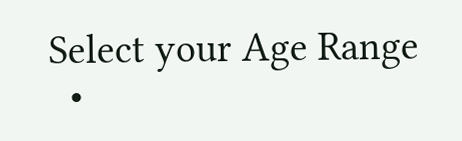Select your Age Range
  •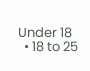Under 18
  • 18 to 25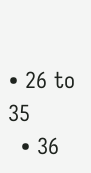• 26 to 35
  • 36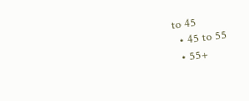to 45
  • 45 to 55
  • 55+